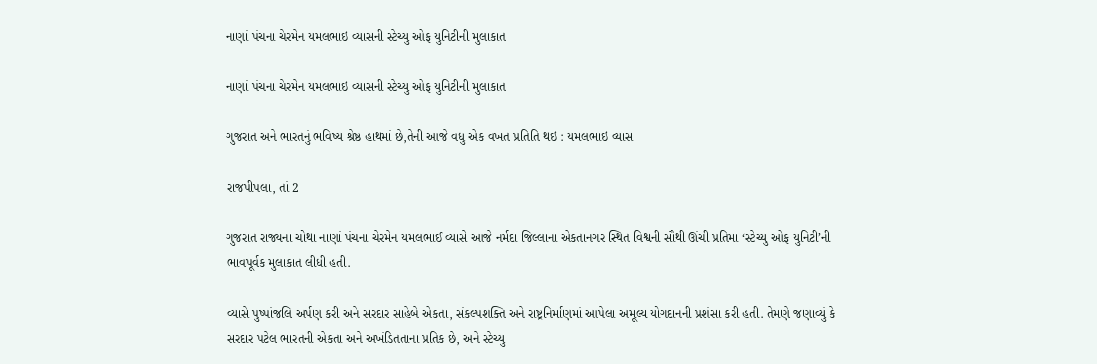નાણાં પંચના ચેરમેન યમલભાઇ વ્યાસની સ્ટેચ્યુ ઓફ યુનિટીની મુલાકાત

નાણાં પંચના ચેરમેન યમલભાઇ વ્યાસની સ્ટેચ્યુ ઓફ યુનિટીની મુલાકાત

ગુજરાત અને ભારતનું ભવિષ્ય શ્રેષ્ઠ હાથમાં છે,તેની આજે વધુ એક વખત પ્રતિતિ થઇ : યમલભાઇ વ્યાસ

રાજપીપલા, તાં 2

ગુજરાત રાજ્યના ચોથા નાણાં પંચના ચેરમેન યમલભાઈ વ્યાસે આજે નર્મદા જિલ્લાના એકતાનગર સ્થિત વિશ્વની સૌથી ઊંચી પ્રતિમા ‘સ્ટેચ્યુ ઓફ યુનિટી’ની ભાવપૂર્વક મુલાકાત લીધી હતી.

વ્યાસે પુષ્પાંજલિ અર્પણ કરી અને સરદાર સાહેબે એકતા, સંકલ્પશક્તિ અને રાષ્ટ્રનિર્માણમાં આપેલા અમૂલ્ય યોગદાનની પ્રશંસા કરી હતી. તેમણે જણાવ્યું કે સરદાર પટેલ ભારતની એકતા અને અખંડિતતાના પ્રતિક છે, અને સ્ટેચ્યુ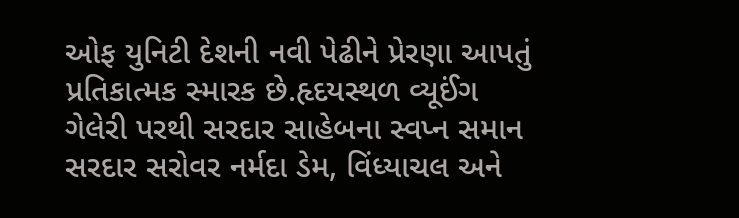ઓફ યુનિટી દેશની નવી પેઢીને પ્રેરણા આપતું પ્રતિકાત્મક સ્મારક છે.હૃદયસ્થળ વ્યૂઈંગ ગેલેરી પરથી સરદાર સાહેબના સ્વપ્ન સમાન સરદાર સરોવર નર્મદા ડેમ, વિંધ્યાચલ અને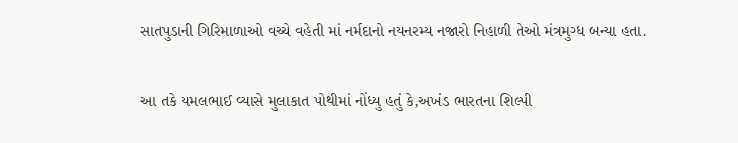સાતપુડાની ગિરિમાળાઓ વચ્ચે વહેતી માં નર્મદાનો નયનરમ્ય નજારો નિહાળી તેઓ મંત્રમુગ્ધ બન્યા હતા.

આ તકે યમલભાઈ વ્યાસે મુલાકાત પોથીમાં નોંધ્યુ હતું કે,અખંડ ભારતના શિલ્પી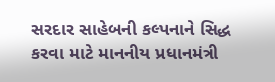સરદાર સાહેબની કલ્પનાને સિદ્ધ કરવા માટે માનનીય પ્રધાનમંત્રી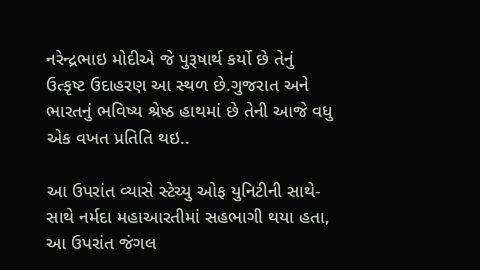નરેન્દ્રભાઇ મોદીએ જે પુરૂષાર્થ કર્યો છે તેનું ઉત્કૃષ્ટ ઉદાહરણ આ સ્થળ છે.ગુજરાત અને ભારતનું ભવિષ્ય શ્રેષ્ઠ હાથમાં છે તેની આજે વધુ એક વખત પ્રતિતિ થઇ..

આ ઉપરાંત વ્યાસે સ્ટેચ્યુ ઓફ યુનિટીની સાથે-સાથે નર્મદા મહાઆરતીમાં સહભાગી થયા હતા, આ ઉપરાંત જંગલ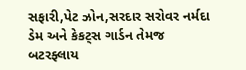સફારી,પેટ ઝોન,સરદાર સરોવર નર્મદા ડેમ અને કેકટ્સ ગાર્ડન તેમજ બટરફ્લાય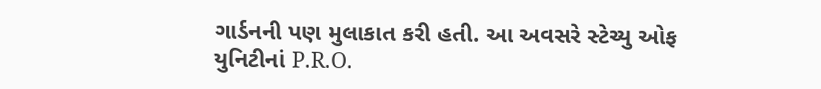ગાર્ડનની પણ મુલાકાત કરી હતી. આ અવસરે સ્ટેચ્યુ ઓફ યુનિટીનાં P.R.O.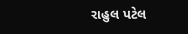રાહુલ પટેલ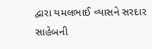દ્વારા યમલભાઈ વ્યાસને સરદાર સાહેબની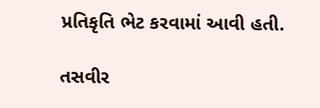પ્રતિકૃતિ ભેટ કરવામાં આવી હતી.

તસવીર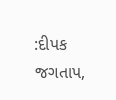:દીપક જગતાપ,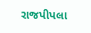રાજપીપલા